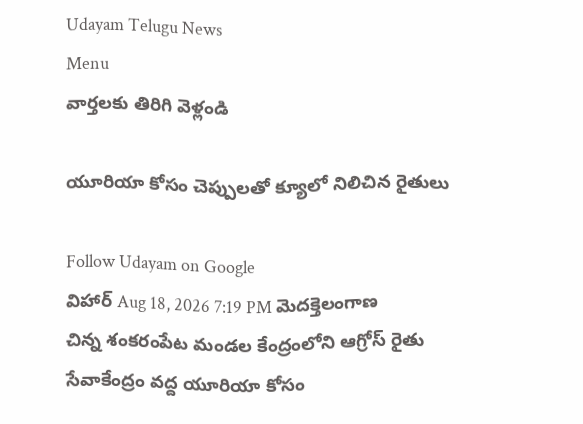Udayam Telugu News
Menu
వార్తలకు తిరిగి వెళ్లండి

యూరియా కోసం చెప్పులతో క్యూలో నిలిచిన రైతులు

Follow Udayam on Google
విహార్ Aug 18, 2026 7:19 PM మెదక్తెలంగాణ
చిన్న శంకరంపేట మండల కేంద్రంలోని ఆగ్రోస్‌ రైతు సేవాకేంద్రం వద్ద యూరియా కోసం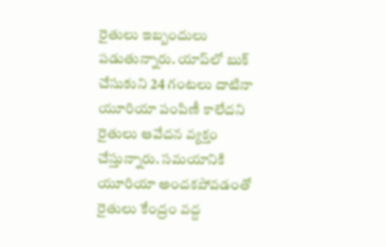రైతులు ఇబ్బందులు పడుతున్నారు. యాప్‌లో బుక్‌ చేసుకుని 24 గంటలు దాటినా యూరియా పంపిణీ కాలేదని రైతులు ఆవేదన వ్యక్తం చేస్తున్నారు. సమయానికి యూరియా అందకపోవడంతో రైతులు కేంద్రం వద్ద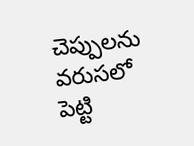చెప్పులను వరుసలో పెట్టి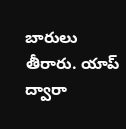బారులు తీరారు. యాప్‌ ద్వారా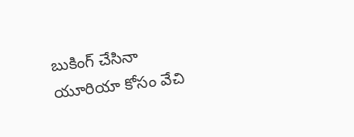బుకింగ్‌ చేసినా యూరియా కోసం వేచి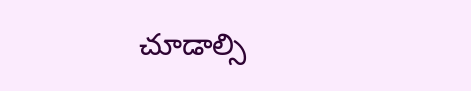చూడాల్సి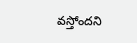వస్తోందని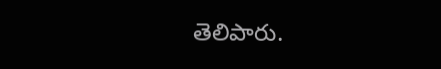తెలిపారు.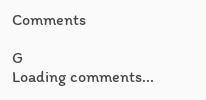Comments

G
Loading comments...